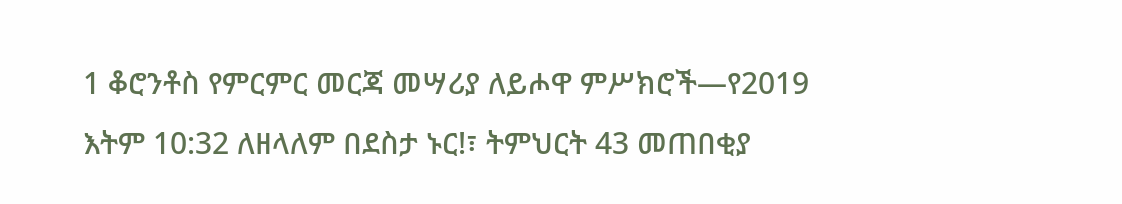1 ቆሮንቶስ የምርምር መርጃ መሣሪያ ለይሖዋ ምሥክሮች—የ2019 እትም 10:32 ለዘላለም በደስታ ኑር!፣ ትምህርት 43 መጠበቂያ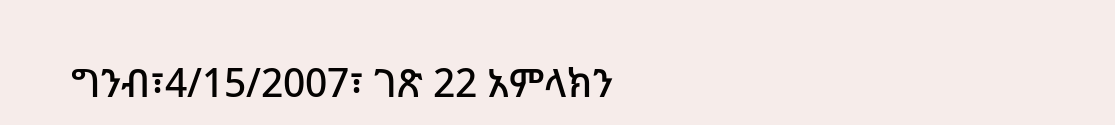ግንብ፣4/15/2007፣ ገጽ 22 አምላክን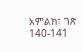አምልክ፣ ገጽ 140-141